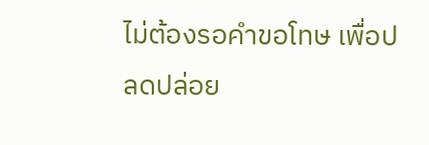ไม่ต้องรอคำขอโทษ เพื่อปลดปล่อย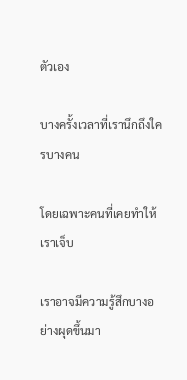ตัวเอง

บางครั้งเวลาที่เรานึกถึงใครบางคน

โดยเฉพาะคนที่เคยทำให้เราเจ็บ

เราอาจมีความรู้สึกบางอย่างผุดขึ้นมา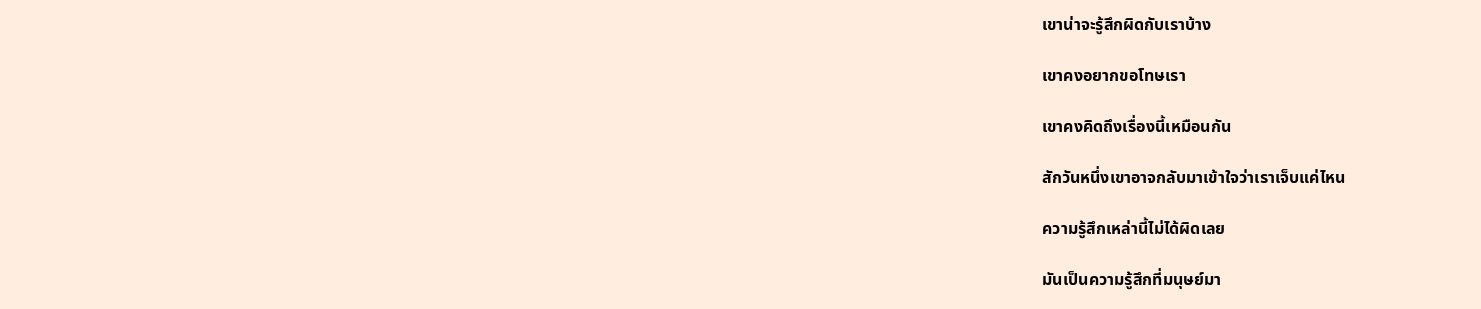เขาน่าจะรู้สึกผิดกับเราบ้าง

เขาคงอยากขอโทษเรา

เขาคงคิดถึงเรื่องนี้เหมือนกัน

สักวันหนึ่งเขาอาจกลับมาเข้าใจว่าเราเจ็บแค่ไหน

ความรู้สึกเหล่านี้ไม่ได้ผิดเลย

มันเป็นความรู้สึกที่มนุษย์มา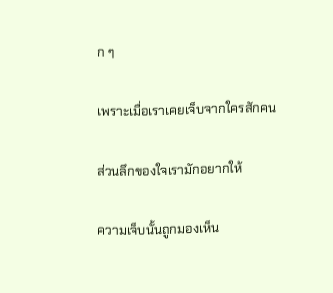ก ๆ

เพราะเมื่อเราเคยเจ็บจากใครสักคน

ส่วนลึกของใจเรามักอยากให้

ความเจ็บนั้นถูกมองเห็น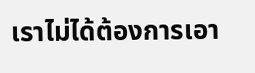เราไม่ได้ต้องการเอา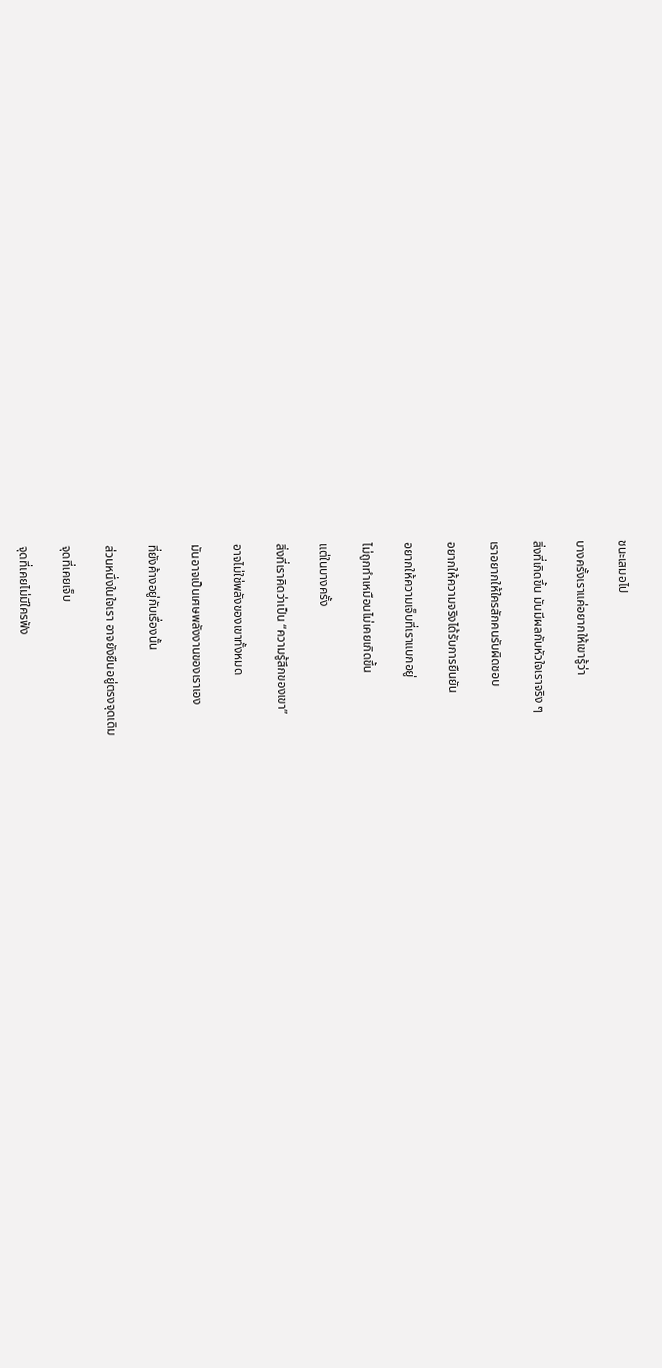ชนะเสมอไป

บางครั้งเราแค่อยากให้เขารู้ว่า

สิ่งที่เกิดขึ้น มันมีผลกับหัวใจเราจริง ๆ

เราอยากให้ใครสักคนรับผิดชอบ

อยากให้ความจริงได้รับการยืนยัน

อยากให้ความเจ็บที่เราแบกอยู่

ไม่ถูกทำเหมือนไม่เคยเกิดขึ้น

แต่ในบางครั้ง

สิ่งที่เราคิดว่าเป็น “ความรู้สึกของเขา”

อาจไม่ใช่พลังของเขาทั้งหมด

มันอาจเป็นเศษพลังงานของเราเอง

ที่ยังค้างอยู่กับเรื่องนั้น

ส่วนหนึ่งในใจเรา อาจยังยืนอยู่ตรงจุดเดิม

จุดที่เคยเจ็บ

จุดที่เคยไม่มีใครฟัง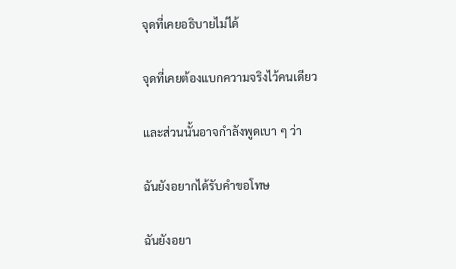จุดที่เคยอธิบายไม่ได้

จุดที่เคยต้องแบกความจริงไว้คนเดียว

และส่วนนั้นอาจกำลังพูดเบา ๆ ว่า

ฉันยังอยากได้รับคำขอโทษ

ฉันยังอยา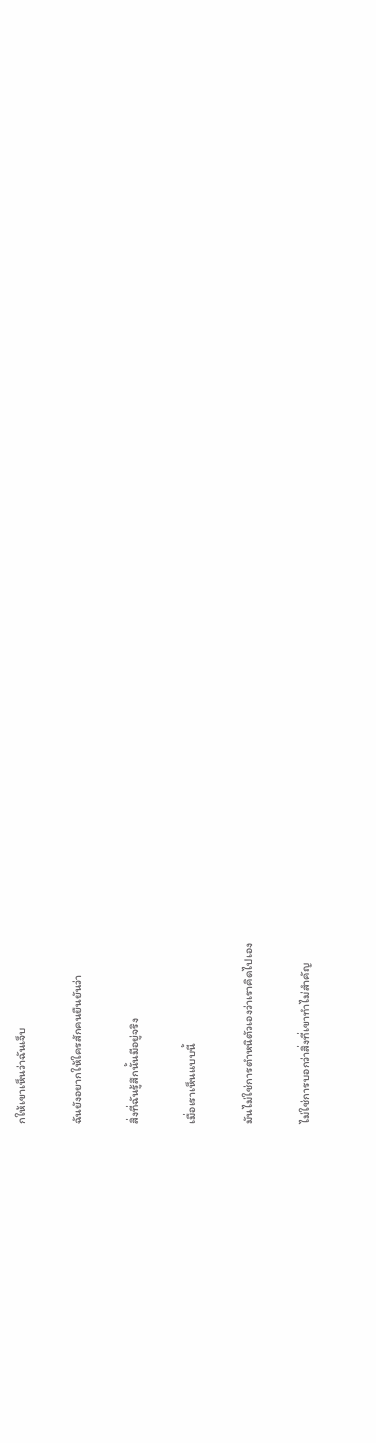กให้เขาเห็นว่าฉันเจ็บ

ฉันยังอยากให้ใครสักคนยืนยันว่า

สิ่งที่ฉันรู้สึกนั้นมีอยู่จริง

เมื่อเราเห็นแบบนี้

มันไม่ใช่การตำหนิตัวเองว่าเราคิดไปเอง

ไม่ใช่การบอกว่าสิ่งที่เขาทำไม่สำคัญ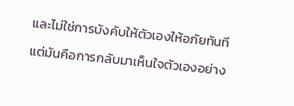และไม่ใช่การบังคับให้ตัวเองให้อภัยทันที

แต่มันคือการกลับมาเห็นใจตัวเองอย่าง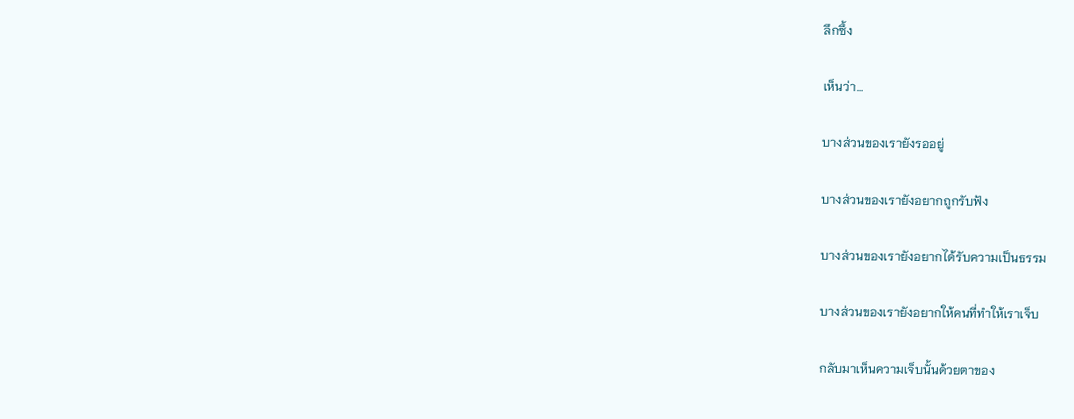ลึกซึ้ง

เห็นว่า…

บางส่วนของเรายังรออยู่

บางส่วนของเรายังอยากถูกรับฟัง

บางส่วนของเรายังอยากได้รับความเป็นธรรม

บางส่วนของเรายังอยากให้คนที่ทำให้เราเจ็บ

กลับมาเห็นความเจ็บนั้นด้วยตาของ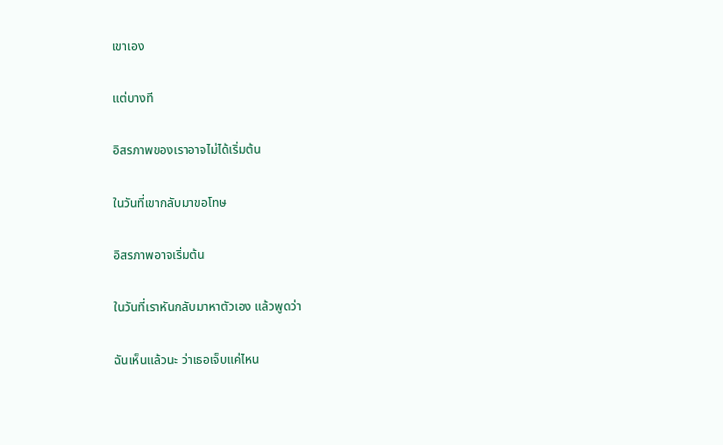เขาเอง

แต่บางที

อิสรภาพของเราอาจไม่ได้เริ่มต้น

ในวันที่เขากลับมาขอโทษ

อิสรภาพอาจเริ่มต้น

ในวันที่เราหันกลับมาหาตัวเอง แล้วพูดว่า

ฉันเห็นแล้วนะ ว่าเธอเจ็บแค่ไหน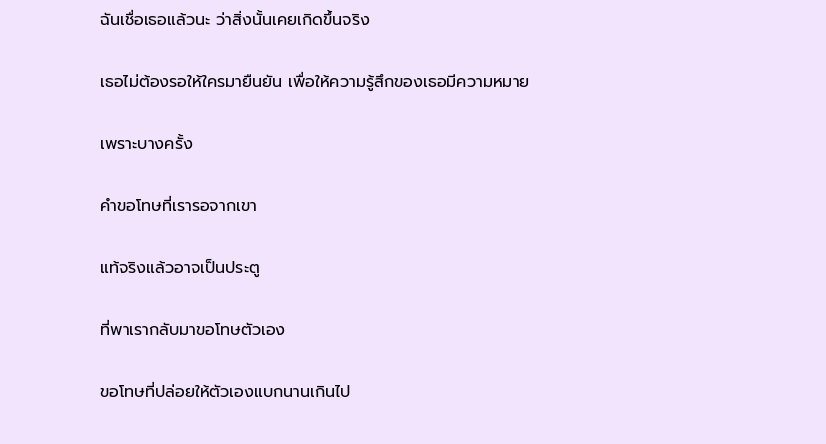ฉันเชื่อเธอแล้วนะ ว่าสิ่งนั้นเคยเกิดขึ้นจริง

เธอไม่ต้องรอให้ใครมายืนยัน เพื่อให้ความรู้สึกของเธอมีความหมาย

เพราะบางครั้ง

คำขอโทษที่เรารอจากเขา

แท้จริงแล้วอาจเป็นประตู

ที่พาเรากลับมาขอโทษตัวเอง

ขอโทษที่ปล่อยให้ตัวเองแบกนานเกินไป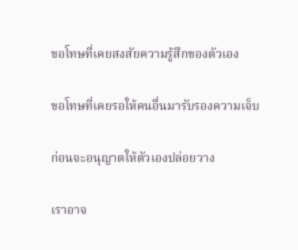ขอโทษที่เคยสงสัยความรู้สึกของตัวเอง

ขอโทษที่เคยรอให้คนอื่นมารับรองความเจ็บ

ก่อนจะอนุญาตให้ตัวเองปล่อยวาง

เราอาจ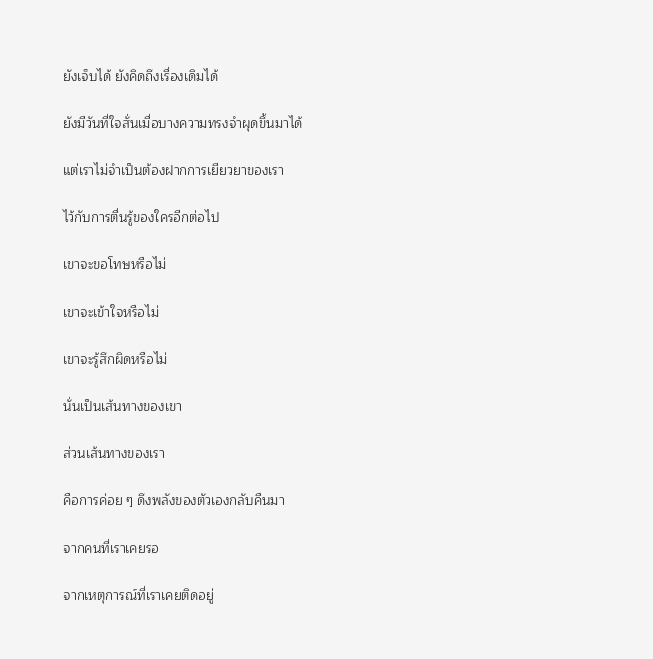ยังเจ็บได้ ยังคิดถึงเรื่องเดิมได้

ยังมีวันที่ใจสั่นเมื่อบางความทรงจำผุดขึ้นมาได้

แต่เราไม่จำเป็นต้องฝากการเยียวยาของเรา

ไว้กับการตื่นรู้ของใครอีกต่อไป

เขาจะขอโทษหรือไม่

เขาจะเข้าใจหรือไม่

เขาจะรู้สึกผิดหรือไม่

นั่นเป็นเส้นทางของเขา

ส่วนเส้นทางของเรา

คือการค่อย ๆ ดึงพลังของตัวเองกลับคืนมา

จากคนที่เราเคยรอ

จากเหตุการณ์ที่เราเคยติดอยู่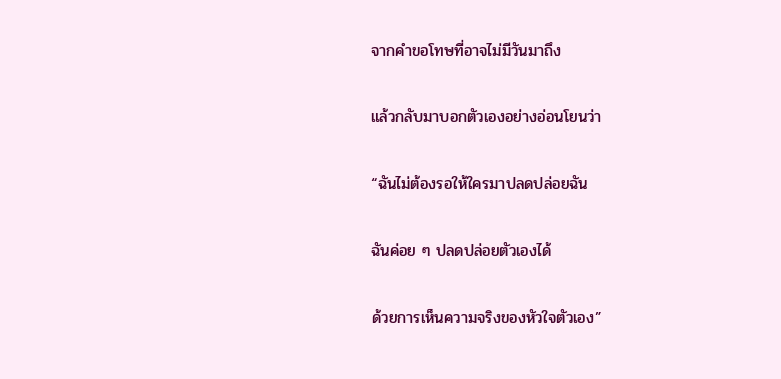จากคำขอโทษที่อาจไม่มีวันมาถึง

แล้วกลับมาบอกตัวเองอย่างอ่อนโยนว่า

“ฉันไม่ต้องรอให้ใครมาปลดปล่อยฉัน

ฉันค่อย ๆ ปลดปล่อยตัวเองได้

ด้วยการเห็นความจริงของหัวใจตัวเอง”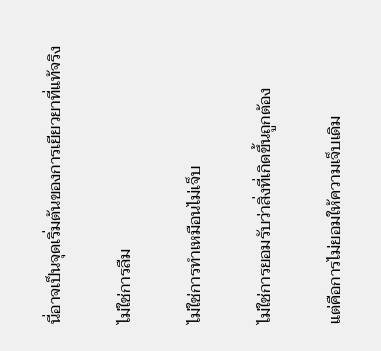นี่อาจเป็นจุดเริ่มต้นของการเยียวยาที่แท้จริง

ไม่ใช่การลืม

ไม่ใช่การทำเหมือนไม่เจ็บ

ไม่ใช่การยอมรับว่าสิ่งที่เกิดขึ้นถูกต้อง

แต่คือการไม่ยอมให้ความเจ็บเดิม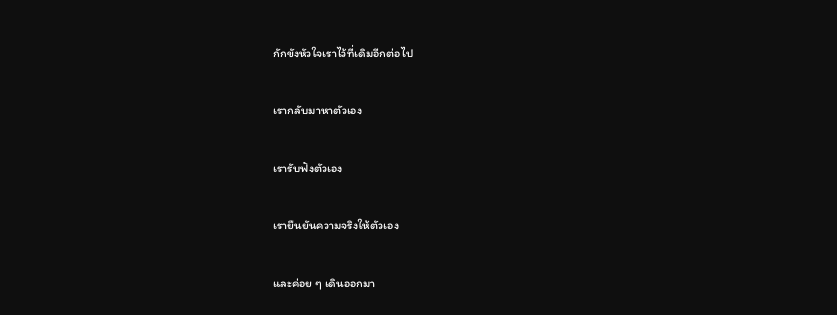กักขังหัวใจเราไว้ที่เดิมอีกต่อไป

เรากลับมาหาตัวเอง

เรารับฟังตัวเอง

เรายืนยันความจริงให้ตัวเอง

และค่อย ๆ เดินออกมา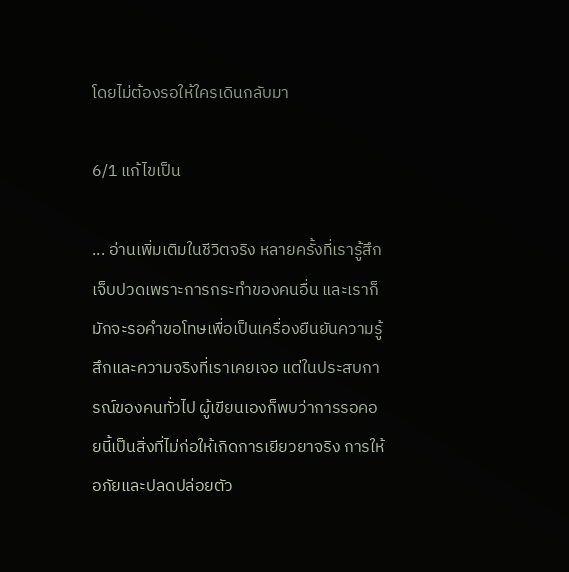โดยไม่ต้องรอให้ใครเดินกลับมา

6/1 แก้ไขเป็น

... อ่านเพิ่มเติมในชีวิตจริง หลายครั้งที่เรารู้สึกเจ็บปวดเพราะการกระทำของคนอื่น และเราก็มักจะรอคำขอโทษเพื่อเป็นเครื่องยืนยันความรู้สึกและความจริงที่เราเคยเจอ แต่ในประสบการณ์ของคนทั่วไป ผู้เขียนเองก็พบว่าการรอคอยนี้เป็นสิ่งที่ไม่ก่อให้เกิดการเยียวยาจริง การให้อภัยและปลดปล่อยตัว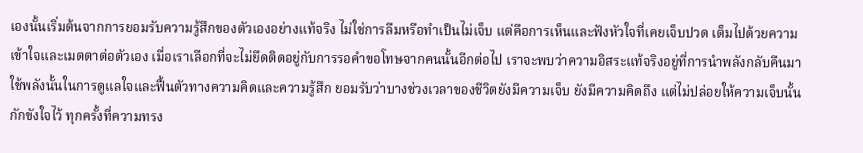เองนั้นเริ่มต้นจากการยอมรับความรู้สึกของตัวเองอย่างแท้จริง ไม่ใช่การลืมหรือทำเป็นไม่เจ็บ แต่คือการเห็นและฟังหัวใจที่เคยเจ็บปวด เต็มไปด้วยความเข้าใจและเมตตาต่อตัวเอง เมื่อเราเลือกที่จะไม่ยึดติดอยู่กับการรอคำขอโทษจากคนนั้นอีกต่อไป เราจะพบว่าความอิสระแท้จริงอยู่ที่การนำพลังกลับคืนมา ใช้พลังนั้นในการดูแลใจและฟื้นตัวทางความคิดและความรู้สึก ยอมรับว่าบางช่วงเวลาของชีวิตยังมีความเจ็บ ยังมีความคิดถึง แต่ไม่ปล่อยให้ความเจ็บนั้นกักขังใจไว้ ทุกครั้งที่ความทรง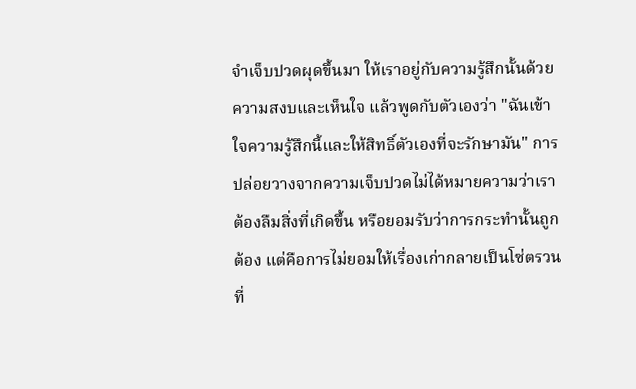จำเจ็บปวดผุดขึ้นมา ให้เราอยู่กับความรู้สึกนั้นด้วยความสงบและเห็นใจ แล้วพูดกับตัวเองว่า "ฉันเข้าใจความรู้สึกนี้และให้สิทธิ์ตัวเองที่จะรักษามัน" การปล่อยวางจากความเจ็บปวดไม่ได้หมายความว่าเราต้องลืมสิ่งที่เกิดขึ้น หรือยอมรับว่าการกระทำนั้นถูกต้อง แต่คือการไม่ยอมให้เรื่องเก่ากลายเป็นโซ่ตรวนที่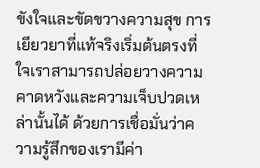ขังใจและขัดขวางความสุข การเยียวยาที่แท้จริงเริ่มต้นตรงที่ใจเราสามารถปล่อยวางความคาดหวังและความเจ็บปวดเหล่านั้นได้ ด้วยการเชื่อมั่นว่าความรู้สึกของเรามีค่า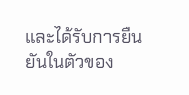และได้รับการยืนยันในตัวของ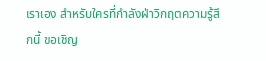เราเอง สำหรับใครที่กำลังฝ่าวิกฤตความรู้สึกนี้ ขอเชิญ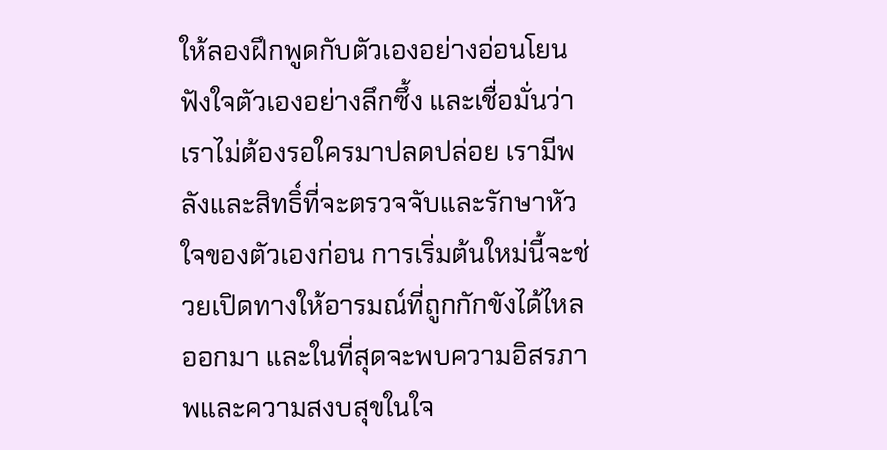ให้ลองฝึกพูดกับตัวเองอย่างอ่อนโยน ฟังใจตัวเองอย่างลึกซึ้ง และเชื่อมั่นว่าเราไม่ต้องรอใครมาปลดปล่อย เรามีพลังและสิทธิ์ที่จะตรวจจับและรักษาหัวใจของตัวเองก่อน การเริ่มต้นใหม่นี้จะช่วยเปิดทางให้อารมณ์ที่ถูกกักขังได้ไหลออกมา และในที่สุดจะพบความอิสรภาพและความสงบสุขในใจ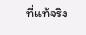ที่แท้จริง